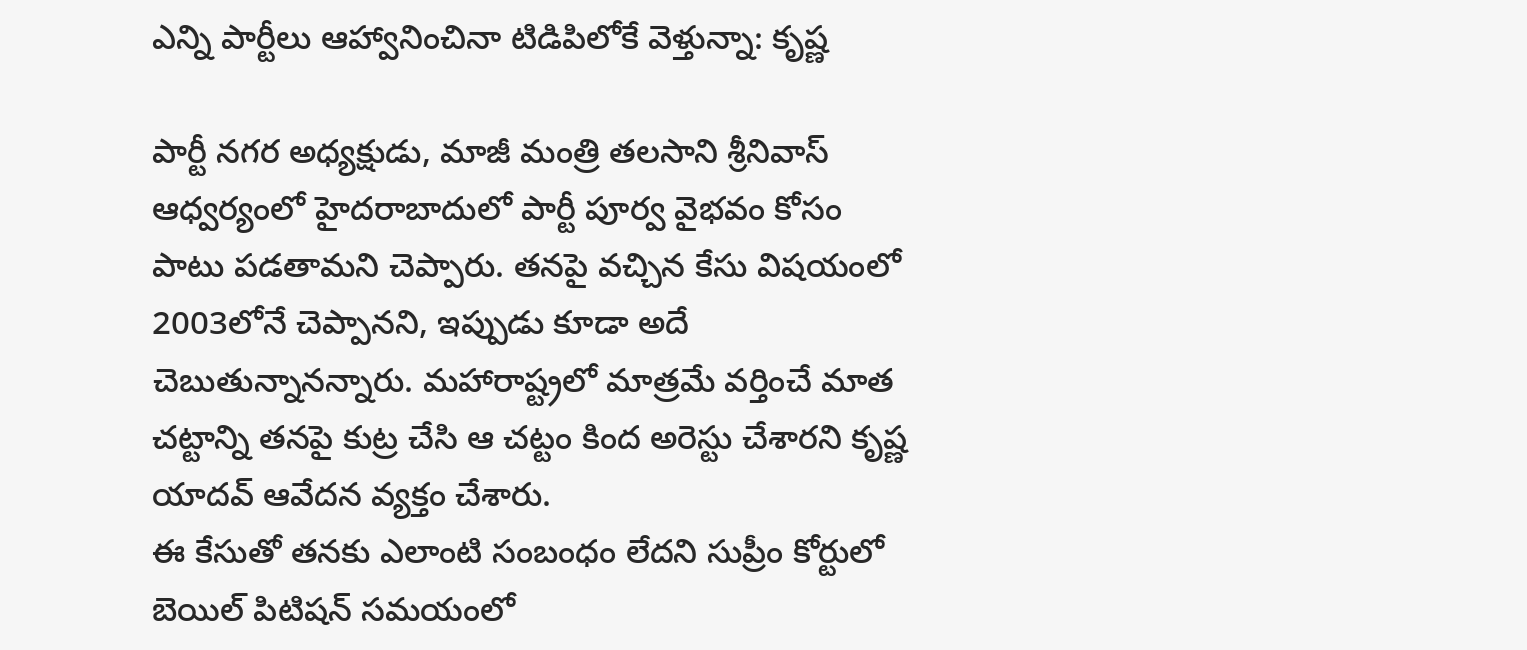ఎన్ని పార్టీలు ఆహ్వానించినా టిడిపిలోకే వెళ్తున్నా: కృష్ణ

పార్టీ నగర అధ్యక్షుడు, మాజీ మంత్రి తలసాని శ్రీనివాస్ ఆధ్వర్యంలో హైదరాబాదులో పార్టీ పూర్వ వైభవం కోసం పాటు పడతామని చెప్పారు. తనపై వచ్చిన కేసు విషయంలో 2003లోనే చెప్పానని, ఇప్పుడు కూడా అదే చెబుతున్నానన్నారు. మహారాష్ట్రలో మాత్రమే వర్తించే మాత చట్టాన్ని తనపై కుట్ర చేసి ఆ చట్టం కింద అరెస్టు చేశారని కృష్ణ యాదవ్ ఆవేదన వ్యక్తం చేశారు.
ఈ కేసుతో తనకు ఎలాంటి సంబంధం లేదని సుప్రీం కోర్టులో బెయిల్ పిటిషన్ సమయంలో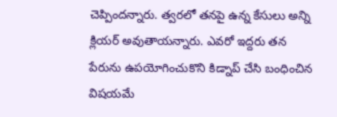చెప్పిందన్నారు. త్వరలో తనపై ఉన్న కేసులు అన్ని క్లియర్ అవుతాయన్నారు. ఎవరో ఇద్దరు తన పేరును ఉపయోగించుకొని కిడ్నాప్ చేసి బంధించిన విషయమే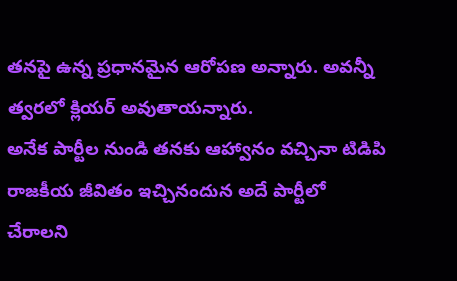తనపై ఉన్న ప్రధానమైన ఆరోపణ అన్నారు. అవన్నీ త్వరలో క్లియర్ అవుతాయన్నారు.
అనేక పార్టీల నుండి తనకు ఆహ్వానం వచ్చినా టిడిపి రాజకీయ జీవితం ఇచ్చినందున అదే పార్టీలో చేరాలని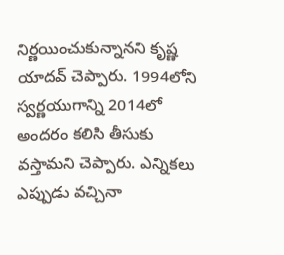నిర్ణయించుకున్నానని కృష్ణ యాదవ్ చెప్పారు. 1994లోని స్వర్ణయుగాన్ని 2014లో అందరం కలిసి తీసుకు వస్తామని చెప్పారు. ఎన్నికలు ఎప్పుడు వచ్చినా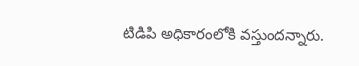టిడిపి అధికారంలోకి వస్తుందన్నారు.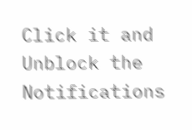Click it and Unblock the Notifications